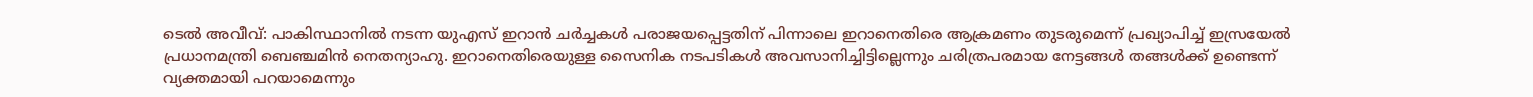ടെൽ അവീവ്: പാകിസ്ഥാനിൽ നടന്ന യുഎസ് ഇറാൻ ചർച്ചകൾ പരാജയപ്പെട്ടതിന് പിന്നാലെ ഇറാനെതിരെ ആക്രമണം തുടരുമെന്ന് പ്രഖ്യാപിച്ച് ഇസ്രയേൽ പ്രധാനമന്ത്രി ബെഞ്ചമിൻ നെതന്യാഹു. ഇറാനെതിരെയുള്ള സൈനിക നടപടികൾ അവസാനിച്ചിട്ടില്ലെന്നും ചരിത്രപരമായ നേട്ടങ്ങൾ തങ്ങൾക്ക് ഉണ്ടെന്ന് വ്യക്തമായി പറയാമെന്നും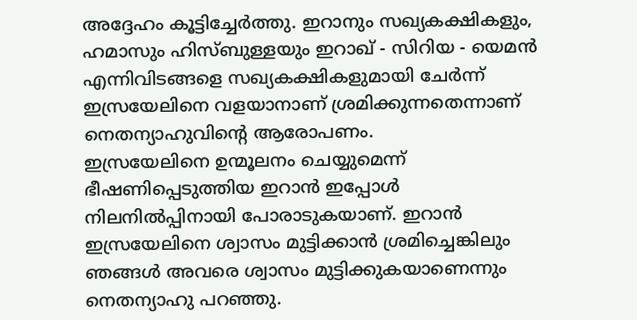അദ്ദേഹം കൂട്ടിച്ചേർത്തു. ഇറാനും സഖ്യകക്ഷികളും, ഹമാസും ഹിസ്ബുള്ളയും ഇറാഖ് - സിറിയ - യെമൻ എന്നിവിടങ്ങളെ സഖ്യകക്ഷികളുമായി ചേർന്ന് ഇസ്രയേലിനെ വളയാനാണ് ശ്രമിക്കുന്നതെന്നാണ് നെതന്യാഹുവിന്റെ ആരോപണം.
ഇസ്രയേലിനെ ഉന്മൂലനം ചെയ്യുമെന്ന് ഭീഷണിപ്പെടുത്തിയ ഇറാൻ ഇപ്പോൾ നിലനിൽപ്പിനായി പോരാടുകയാണ്. ഇറാൻ ഇസ്രയേലിനെ ശ്വാസം മുട്ടിക്കാൻ ശ്രമിച്ചെങ്കിലും ഞങ്ങൾ അവരെ ശ്വാസം മുട്ടിക്കുകയാണെന്നും നെതന്യാഹു പറഞ്ഞു.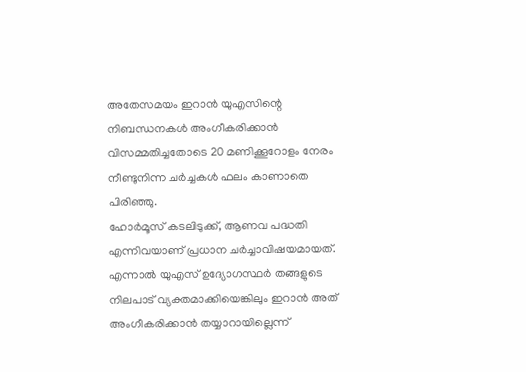അതേസമയം ഇറാൻ യുഎസിന്റെ നിബന്ധനകൾ അംഗീകരിക്കാൻ വിസമ്മതിച്ചതോടെ 20 മണിക്കൂറോളം നേരം നീണ്ടുനിന്ന ചർച്ചകൾ ഫലം കാണാതെ പിരിഞ്ഞു.
ഹോർമൂസ് കടലിടുക്ക്, ആണവ പദ്ധതി എന്നിവയാണ് പ്രധാന ചർച്ചാവിഷയമായത്. എന്നാൽ യുഎസ് ഉദ്യോഗസ്ഥർ തങ്ങളുടെ നിലപാട് വ്യക്തമാക്കിയെങ്കിലും ഇറാൻ അത് അംഗീകരിക്കാൻ തയ്യാറായില്ലെന്ന്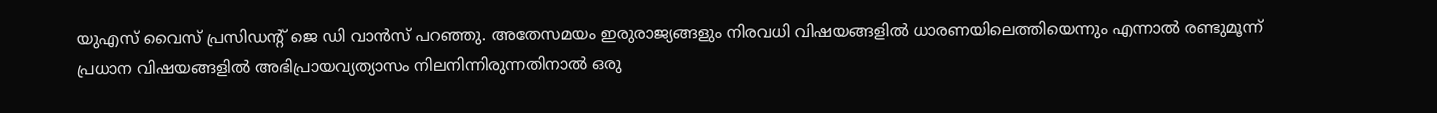യുഎസ് വൈസ് പ്രസിഡന്റ് ജെ ഡി വാൻസ് പറഞ്ഞു. അതേസമയം ഇരുരാജ്യങ്ങളും നിരവധി വിഷയങ്ങളിൽ ധാരണയിലെത്തിയെന്നും എന്നാൽ രണ്ടുമൂന്ന് പ്രധാന വിഷയങ്ങളിൽ അഭിപ്രായവ്യത്യാസം നിലനിന്നിരുന്നതിനാൽ ഒരു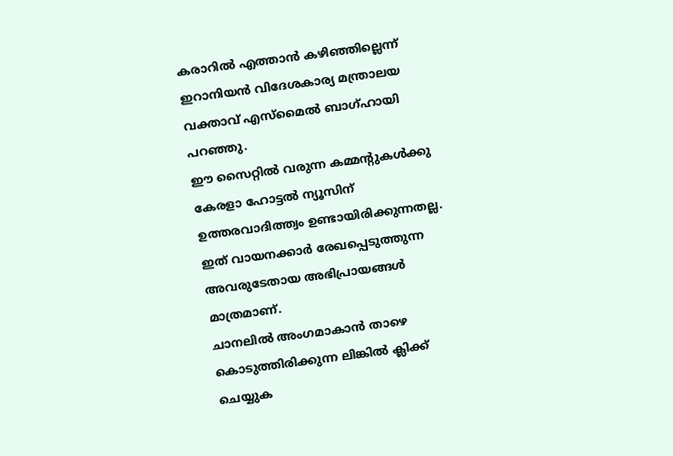കരാറിൽ എത്താൻ കഴിഞ്ഞില്ലെന്ന് ഇറാനിയൻ വിദേശകാര്യ മന്ത്രാലയ വക്താവ് എസ്മൈൽ ബാഗ്ഹായി പറഞ്ഞു.
ഈ സൈറ്റിൽ വരുന്ന കമ്മന്റുകൾക്കു കേരളാ ഹോട്ടൽ ന്യൂസിന് ഉത്തരവാദിത്ത്വം ഉണ്ടായിരിക്കുന്നതല്ല. ഇത് വായനക്കാർ രേഖപ്പെടുത്തുന്ന അവരുടേതായ അഭിപ്രായങ്ങൾ മാത്രമാണ്.
ചാനലിൽ അംഗമാകാൻ താഴെ കൊടുത്തിരിക്കുന്ന ലിങ്കിൽ ക്ലിക്ക് ചെയ്യുക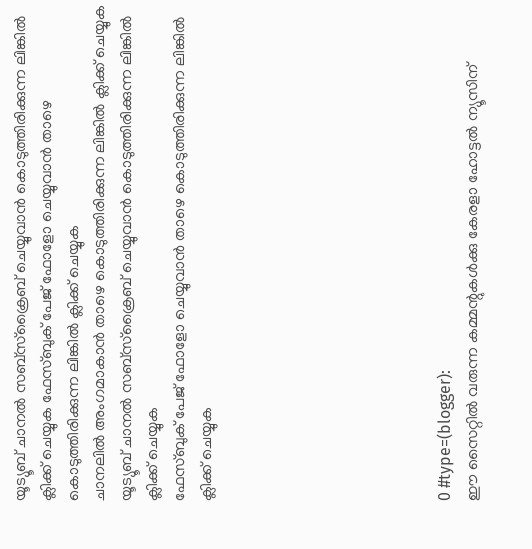യൂട്യൂബ് ചാനൽ സബ്സ്ക്രൈബ് ചെയ്യുവാൻ കൊടുത്തിരിക്കുന്ന ലിങ്കിൽ ക്ലിക്ക് ചെയ്യുക ഫേസ്ബുക് പേജ് ഫോളോ ചെയ്യുവാൻ താഴെ കൊടുത്തിരിക്കുന്ന ലിങ്കിൽ ക്ലിക്ക് ചെയ്യുക
ചാനലിൽ അംഗമാകാൻ താഴെ കൊടുത്തിരിക്കുന്ന ലിങ്കിൽ ക്ലിക്ക് ചെയ്യുക
യൂട്യൂബ് ചാനൽ സബ്സ്ക്രൈബ് ചെയ്യുവാൻ കൊടുത്തിരിക്കുന്ന ലിങ്കിൽ ക്ലിക്ക് ചെയ്യുക
ഫേസ്ബുക് പേജ് ഫോളോ ചെയ്യുവാൻ താഴെ കൊടുത്തിരിക്കുന്ന ലിങ്കിൽ ക്ലിക്ക് ചെയ്യുക








0 #type=(blogger):
ഈ സൈറ്റിൽ വരുന്ന കമ്മന്റുകൾക്കു കേരളാ ഹോട്ടൽ ന്യൂസിന്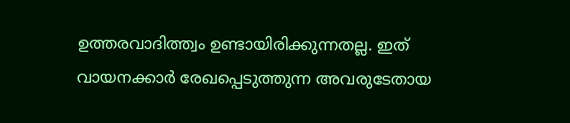ഉത്തരവാദിത്ത്വം ഉണ്ടായിരിക്കുന്നതല്ല. ഇത് വായനക്കാർ രേഖപ്പെടുത്തുന്ന അവരുടേതായ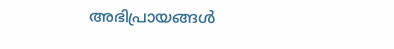അഭിപ്രായങ്ങൾ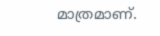മാത്രമാണ്.